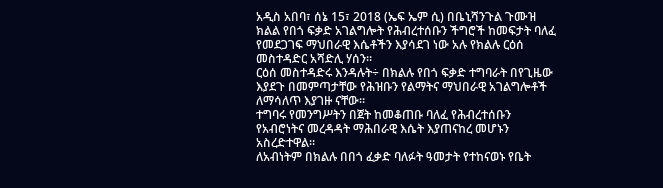አዲስ አበባ፣ ሰኔ 15፣ 2018 (ኤፍ ኤም ሲ) በቤኒሻንጉል ጉሙዝ ክልል የበጎ ፍቃድ አገልግሎት የሕብረተሰቡን ችግሮች ከመፍታት ባለፈ የመደጋገፍ ማህበራዊ እሴቶችን እያሳደገ ነው አሉ የክልሉ ርዕሰ መስተዳድር አሻድሊ ሃሰን።
ርዕሰ መስተዳድሩ እንዳሉት÷ በክልሉ የበጎ ፍቃድ ተግባራት በየጊዜው እያደጉ በመምጣታቸው የሕዝቡን የልማትና ማህበራዊ አገልግሎቶች ለማሳለጥ እያገዙ ናቸው።
ተግባሩ የመንግሥትን በጀት ከመቆጠቡ ባለፈ የሕብረተሰቡን የአብሮነትና መረዳዳት ማሕበራዊ እሴት እያጠናከረ መሆኑን አስረድተዋል።
ለአብነትም በክልሉ በበጎ ፈቃድ ባለፉት ዓመታት የተከናወኑ የቤት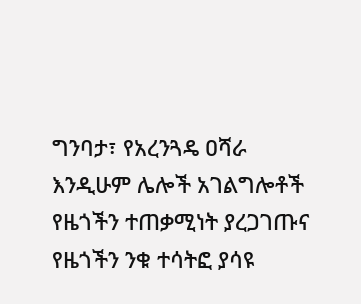ግንባታ፣ የአረንጓዴ ዐሻራ እንዲሁም ሌሎች አገልግሎቶች የዜጎችን ተጠቃሚነት ያረጋገጡና የዜጎችን ንቁ ተሳትፎ ያሳዩ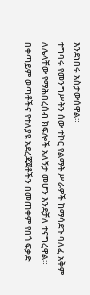እንደነበሩ አስታውሰዋል።
ተግባሩ የመንግሥትን ሰው ተኮር የልማት ሥራዎች ከማሳደጉ ባለፈ አቅም ለሌላቸው የማሕበረሰብ ክፍሎች አለኝታ መሆን እንደቻለ ተናግረዋል።
በቀጣይም ወጣቶችና የተለያዩ አደረጃጀቶችን በመጠቀም የበጎ ፍቃድ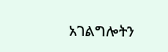አገልግሎትን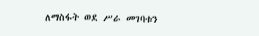ለማስፋት ወደ ሥራ መገባቱን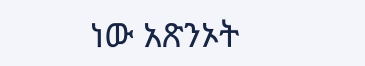ነው አጽንኦት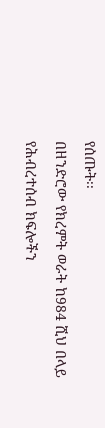የሰጡት፡፡
በዘንድሮው የክረምት ወራት ከ984 ሺህ በላይ የሕብረተሰብ ክፍሎችን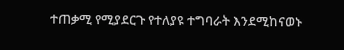ተጠቃሚ የሚያደርጉ የተለያዩ ተግባራት እንደሚከናወኑ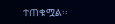ተጠቁሟል፡፡